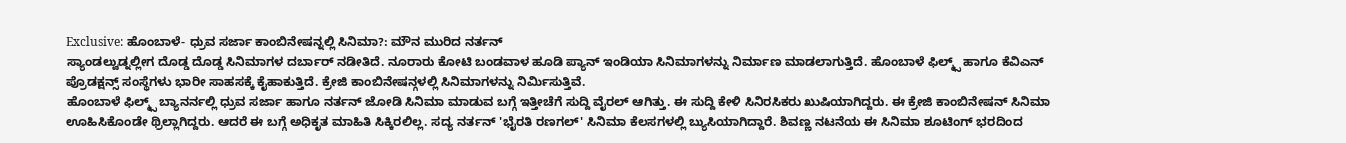Exclusive: ಹೊಂಬಾಳೆ- ಧ್ರುವ ಸರ್ಜಾ ಕಾಂಬಿನೇಷನ್ನಲ್ಲಿ ಸಿನಿಮಾ?: ಮೌನ ಮುರಿದ ನರ್ತನ್
ಸ್ಯಾಂಡಲ್ವುಡ್ನಲ್ಲೀಗ ದೊಡ್ಡ ದೊಡ್ಡ ಸಿನಿಮಾಗಳ ದರ್ಬಾರ್ ನಡೀತಿದೆ. ನೂರಾರು ಕೋಟಿ ಬಂಡವಾಳ ಹೂಡಿ ಪ್ಯಾನ್ ಇಂಡಿಯಾ ಸಿನಿಮಾಗಳನ್ನು ನಿರ್ಮಾಣ ಮಾಡಲಾಗುತ್ತಿದೆ. ಹೊಂಬಾಳೆ ಫಿಲ್ಮ್ಸ್ ಹಾಗೂ ಕೆವಿಎನ್ ಪ್ರೊಡಕ್ಷನ್ಸ್ ಸಂಸ್ಥೆಗಳು ಭಾರೀ ಸಾಹಸಕ್ಕೆ ಕೈಹಾಕುತ್ತಿದೆ. ಕ್ರೇಜಿ ಕಾಂಬಿನೇಷನ್ಗಳಲ್ಲಿ ಸಿನಿಮಾಗಳನ್ನು ನಿರ್ಮಿಸುತ್ತಿವೆ.
ಹೊಂಬಾಳೆ ಫಿಲ್ಮ್ಸ್ ಬ್ಯಾನರ್ನಲ್ಲಿ ಧ್ರುವ ಸರ್ಜಾ ಹಾಗೂ ನರ್ತನ್ ಜೋಡಿ ಸಿನಿಮಾ ಮಾಡುವ ಬಗ್ಗೆ ಇತ್ತೀಚೆಗೆ ಸುದ್ದಿ ವೈರಲ್ ಆಗಿತ್ತು. ಈ ಸುದ್ದಿ ಕೇಳಿ ಸಿನಿರಸಿಕರು ಖುಷಿಯಾಗಿದ್ದರು. ಈ ಕ್ರೇಜಿ ಕಾಂಬಿನೇಷನ್ ಸಿನಿಮಾ ಊಹಿಸಿಕೊಂಡೇ ಥ್ರಿಲ್ಲಾಗಿದ್ದರು. ಆದರೆ ಈ ಬಗ್ಗೆ ಅಧಿಕೃತ ಮಾಹಿತಿ ಸಿಕ್ಕಿರಲಿಲ್ಲ. ಸದ್ಯ ನರ್ತನ್ 'ಭೈರತಿ ರಣಗಲ್' ಸಿನಿಮಾ ಕೆಲಸಗಳಲ್ಲಿ ಬ್ಯುಸಿಯಾಗಿದ್ದಾರೆ. ಶಿವಣ್ಣ ನಟನೆಯ ಈ ಸಿನಿಮಾ ಶೂಟಿಂಗ್ ಭರದಿಂದ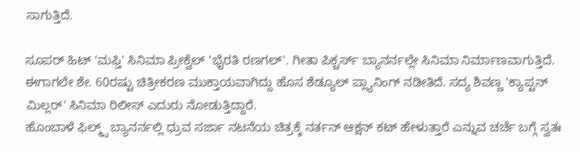ಸಾಗುತ್ತಿದೆ.

ಸೂಪರ್ ಹಿಟ್ 'ಮಫ್ತಿ' ಸಿನಿಮಾ ಪ್ರೀಕ್ವೆಲ್ 'ಭೈರತಿ ರಣಗಲ್'. ಗೀತಾ ಪಿಕ್ಚರ್ಸ್ ಬ್ಯಾನರ್ನಲ್ಲೇ ಸಿನಿಮಾ ನಿರ್ಮಾಣವಾಗುತ್ತಿದೆ. ಈಗಾಗಲೇ ಶೇ. 60ರಷ್ಟು ಚಿತ್ರೀಕರಣ ಮುಕ್ತಾಯವಾಗಿದ್ದು ಹೊಸ ಶೆಡ್ಯೂಲ್ ಪ್ಲ್ಯಾನಿಂಗ್ ನಡೀತಿದೆ. ಸದ್ಯ ಶಿವಣ್ಣ 'ಕ್ಯಾಪ್ಟನ್ ಮಿಲ್ಲರ್' ಸಿನಿಮಾ ರಿಲೀಸ್ ಎದುರು ನೋಡುತ್ತಿದ್ದಾರೆ.
ಹೊಂಬಾಳೆ ಫಿಲ್ಮ್ಸ್ ಬ್ಯಾನರ್ನಲ್ಲಿ ಧ್ರುವ ಸರ್ಜಾ ನಟನೆಯ ಚಿತ್ರಕ್ಕೆ ನರ್ತನ್ ಆಕ್ಷನ್ ಕಟ್ ಹೇಳುತ್ತಾರೆ ಎನ್ನುವ ಚರ್ಚೆ ಬಗ್ಗೆ ಸ್ವತಃ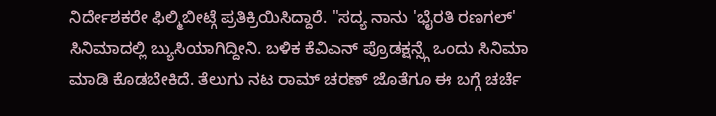ನಿರ್ದೇಶಕರೇ ಫಿಲ್ಮಿಬೀಟ್ಗೆ ಪ್ರತಿಕ್ರಿಯಿಸಿದ್ದಾರೆ. "ಸದ್ಯ ನಾನು 'ಭೈರತಿ ರಣಗಲ್' ಸಿನಿಮಾದಲ್ಲಿ ಬ್ಯುಸಿಯಾಗಿದ್ದೀನಿ. ಬಳಿಕ ಕೆವಿಎನ್ ಪ್ರೊಡಕ್ಷನ್ಸ್ಗೆ ಒಂದು ಸಿನಿಮಾ ಮಾಡಿ ಕೊಡಬೇಕಿದೆ. ತೆಲುಗು ನಟ ರಾಮ್ ಚರಣ್ ಜೊತೆಗೂ ಈ ಬಗ್ಗೆ ಚರ್ಚೆ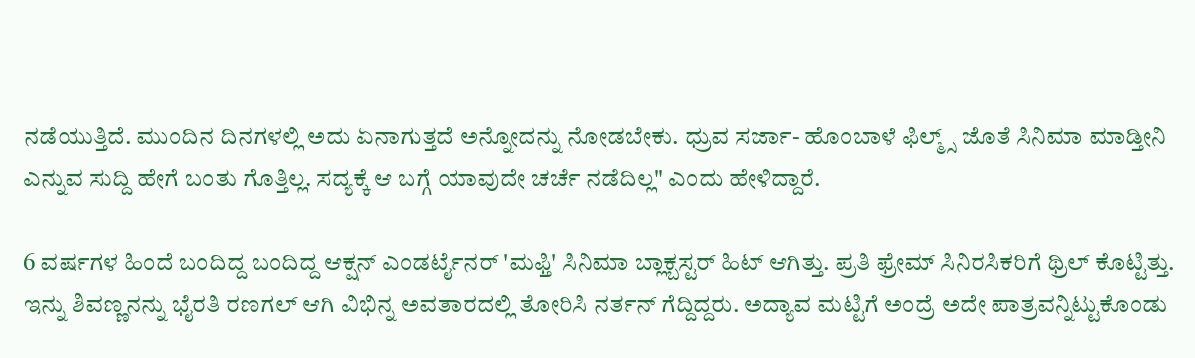ನಡೆಯುತ್ತಿದೆ. ಮುಂದಿನ ದಿನಗಳಲ್ಲಿ ಅದು ಏನಾಗುತ್ತದೆ ಅನ್ನೋದನ್ನು ನೋಡಬೇಕು. ಧ್ರುವ ಸರ್ಜಾ- ಹೊಂಬಾಳೆ ಫಿಲ್ಮ್ಸ್ ಜೊತೆ ಸಿನಿಮಾ ಮಾಡ್ತೀನಿ ಎನ್ನುವ ಸುದ್ದಿ ಹೇಗೆ ಬಂತು ಗೊತ್ತಿಲ್ಲ. ಸದ್ಯಕ್ಕೆ ಆ ಬಗ್ಗೆ ಯಾವುದೇ ಚರ್ಚೆ ನಡೆದಿಲ್ಲ" ಎಂದು ಹೇಳಿದ್ದಾರೆ.

6 ವರ್ಷಗಳ ಹಿಂದೆ ಬಂದಿದ್ದ ಬಂದಿದ್ದ ಆಕ್ಷನ್ ಎಂಡರ್ಟೈನರ್ 'ಮಫ್ತಿ' ಸಿನಿಮಾ ಬ್ಲಾಕ್ಬಸ್ಟರ್ ಹಿಟ್ ಆಗಿತ್ತು. ಪ್ರತಿ ಫ್ರೇಮ್ ಸಿನಿರಸಿಕರಿಗೆ ಥ್ರಿಲ್ ಕೊಟ್ಟಿತ್ತು. ಇನ್ನು ಶಿವಣ್ಣನನ್ನು ಭೈರತಿ ರಣಗಲ್ ಆಗಿ ವಿಭಿನ್ನ ಅವತಾರದಲ್ಲಿ ತೋರಿಸಿ ನರ್ತನ್ ಗೆದ್ದಿದ್ದರು. ಅದ್ಯಾವ ಮಟ್ಟಿಗೆ ಅಂದ್ರೆ ಅದೇ ಪಾತ್ರವನ್ನಿಟ್ಟುಕೊಂಡು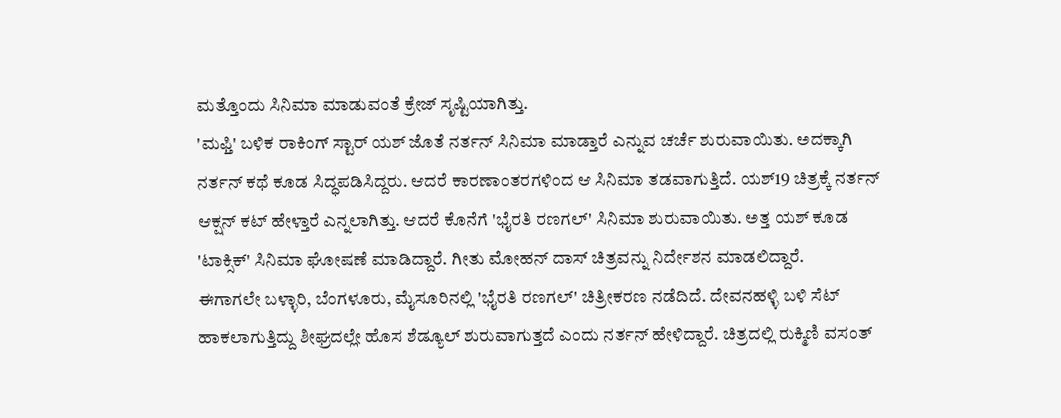ಮತ್ತೊಂದು ಸಿನಿಮಾ ಮಾಡುವಂತೆ ಕ್ರೇಜ್ ಸೃಷ್ಟಿಯಾಗಿತ್ತು.
'ಮಫ್ತಿ' ಬಳಿಕ ರಾಕಿಂಗ್ ಸ್ಟಾರ್ ಯಶ್ ಜೊತೆ ನರ್ತನ್ ಸಿನಿಮಾ ಮಾಡ್ತಾರೆ ಎನ್ನುವ ಚರ್ಚೆ ಶುರುವಾಯಿತು. ಅದಕ್ಕಾಗಿ ನರ್ತನ್ ಕಥೆ ಕೂಡ ಸಿದ್ಧಪಡಿಸಿದ್ದರು. ಆದರೆ ಕಾರಣಾಂತರಗಳಿಂದ ಆ ಸಿನಿಮಾ ತಡವಾಗುತ್ತಿದೆ. ಯಶ್19 ಚಿತ್ರಕ್ಕೆ ನರ್ತನ್ ಆಕ್ಷನ್ ಕಟ್ ಹೇಳ್ತಾರೆ ಎನ್ನಲಾಗಿತ್ತು. ಆದರೆ ಕೊನೆಗೆ 'ಭೈರತಿ ರಣಗಲ್' ಸಿನಿಮಾ ಶುರುವಾಯಿತು. ಅತ್ತ ಯಶ್ ಕೂಡ 'ಟಾಕ್ಸಿಕ್' ಸಿನಿಮಾ ಘೋಷಣೆ ಮಾಡಿದ್ದಾರೆ. ಗೀತು ಮೋಹನ್ ದಾಸ್ ಚಿತ್ರವನ್ನು ನಿರ್ದೇಶನ ಮಾಡಲಿದ್ದಾರೆ.
ಈಗಾಗಲೇ ಬಳ್ಳಾರಿ, ಬೆಂಗಳೂರು, ಮೈಸೂರಿನಲ್ಲಿ 'ಭೈರತಿ ರಣಗಲ್' ಚಿತ್ರೀಕರಣ ನಡೆದಿದೆ. ದೇವನಹಳ್ಳಿ ಬಳಿ ಸೆಟ್ ಹಾಕಲಾಗುತ್ತಿದ್ದು ಶೀಘ್ರದಲ್ಲೇ ಹೊಸ ಶೆಡ್ಯೂಲ್ ಶುರುವಾಗುತ್ತದೆ ಎಂದು ನರ್ತನ್ ಹೇಳಿದ್ದಾರೆ. ಚಿತ್ರದಲ್ಲಿ ರುಕ್ಮಿಣಿ ವಸಂತ್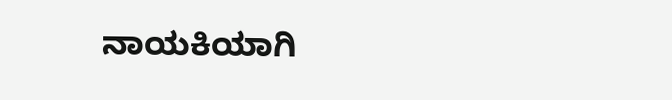ನಾಯಕಿಯಾಗಿ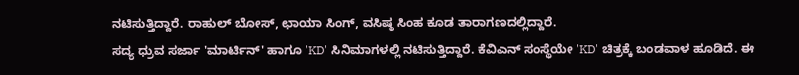ನಟಿಸುತ್ತಿದ್ದಾರೆ. ರಾಹುಲ್ ಬೋಸ್, ಛಾಯಾ ಸಿಂಗ್, ವಸಿಷ್ಠ ಸಿಂಹ ಕೂಡ ತಾರಾಗಣದಲ್ಲಿದ್ದಾರೆ.
ಸದ್ಯ ಧ್ರುವ ಸರ್ಜಾ 'ಮಾರ್ಟಿನ್' ಹಾಗೂ 'KD' ಸಿನಿಮಾಗಳಲ್ಲಿ ನಟಿಸುತ್ತಿದ್ದಾರೆ. ಕೆವಿಎನ್ ಸಂಸ್ಥೆಯೇ 'KD' ಚಿತ್ರಕ್ಕೆ ಬಂಡವಾಳ ಹೂಡಿದೆ. ಈ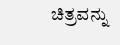ಚಿತ್ರವನ್ನು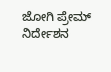ಜೋಗಿ ಪ್ರೇಮ್ ನಿರ್ದೇಶನ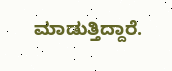ಮಾಡುತ್ತಿದ್ದಾರೆ.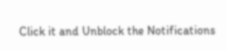Click it and Unblock the Notifications